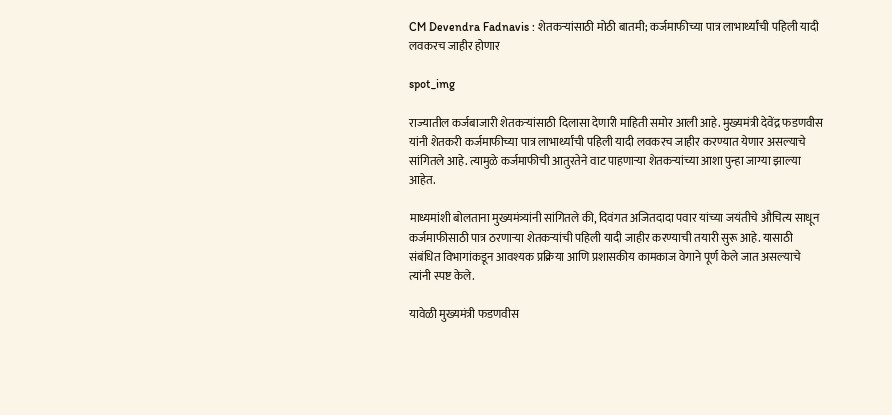CM Devendra Fadnavis : शेतकऱ्यांसाठी मोठी बातमी; कर्जमाफीच्या पात्र लाभार्थ्यांची पहिली यादी लवकरच जाहीर होणार

spot_img

राज्यातील कर्जबाजारी शेतकऱ्यांसाठी दिलासा देणारी माहिती समोर आली आहे. मुख्यमंत्री देवेंद्र फडणवीस यांनी शेतकरी कर्जमाफीच्या पात्र लाभार्थ्यांची पहिली यादी लवकरच जाहीर करण्यात येणार असल्याचे सांगितले आहे. त्यामुळे कर्जमाफीची आतुरतेने वाट पाहणाऱ्या शेतकऱ्यांच्या आशा पुन्हा जाग्या झाल्या आहेत.

माध्यमांशी बोलताना मुख्यमंत्र्यांनी सांगितले की, दिवंगत अजितदादा पवार यांच्या जयंतीचे औचित्य साधून कर्जमाफीसाठी पात्र ठरणाऱ्या शेतकऱ्यांची पहिली यादी जाहीर करण्याची तयारी सुरू आहे. यासाठी संबंधित विभागांकडून आवश्यक प्रक्रिया आणि प्रशासकीय कामकाज वेगाने पूर्ण केले जात असल्याचे त्यांनी स्पष्ट केले.

यावेळी मुख्यमंत्री फडणवीस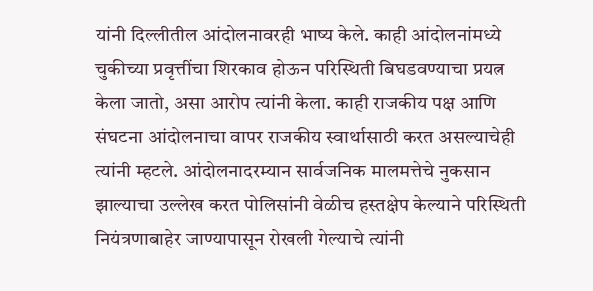यांनी दिल्लीतील आंदोलनावरही भाष्य केले. काही आंदोलनांमध्ये चुकीच्या प्रवृत्तींचा शिरकाव होऊन परिस्थिती बिघडवण्याचा प्रयत्न केला जातो, असा आरोप त्यांनी केला. काही राजकीय पक्ष आणि संघटना आंदोलनाचा वापर राजकीय स्वार्थासाठी करत असल्याचेही त्यांनी म्हटले. आंदोलनादरम्यान सार्वजनिक मालमत्तेचे नुकसान झाल्याचा उल्लेख करत पोलिसांनी वेळीच हस्तक्षेप केल्याने परिस्थिती नियंत्रणाबाहेर जाण्यापासून रोखली गेल्याचे त्यांनी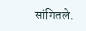सांगितले.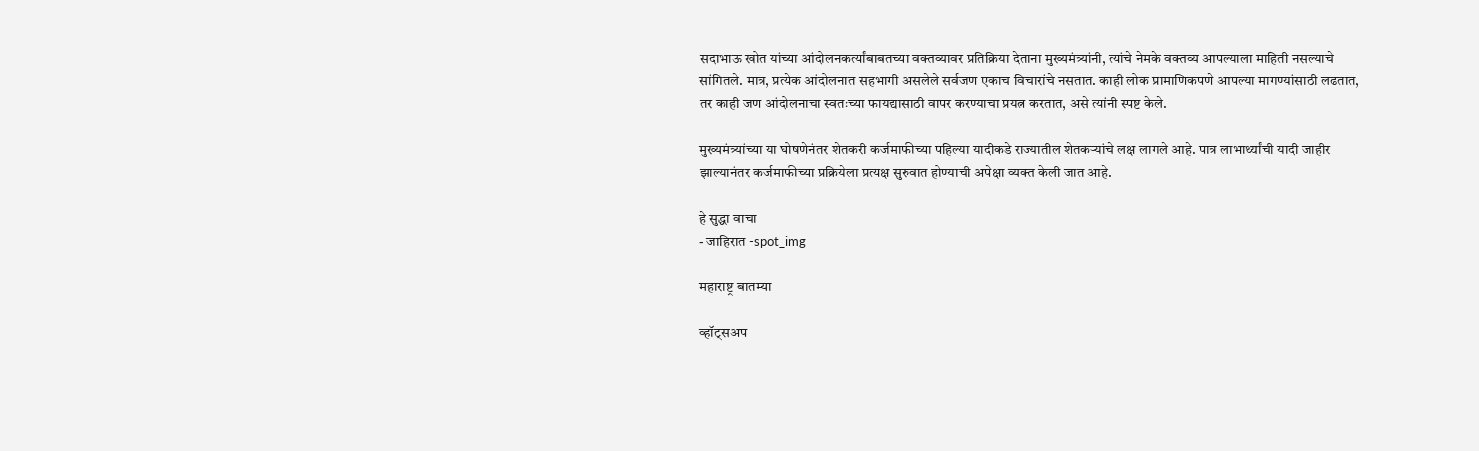सदाभाऊ खोत यांच्या आंदोलनकर्त्यांबाबतच्या वक्तव्यावर प्रतिक्रिया देताना मुख्यमंत्र्यांनी, त्यांचे नेमके वक्तव्य आपल्याला माहिती नसल्याचे सांगितले. मात्र, प्रत्येक आंदोलनात सहभागी असलेले सर्वजण एकाच विचारांचे नसतात. काही लोक प्रामाणिकपणे आपल्या मागण्यांसाठी लढतात, तर काही जण आंदोलनाचा स्वतःच्या फायद्यासाठी वापर करण्याचा प्रयत्न करतात, असे त्यांनी स्पष्ट केले.

मुख्यमंत्र्यांच्या या घोषणेनंतर शेतकरी कर्जमाफीच्या पहिल्या यादीकडे राज्यातील शेतकऱ्यांचे लक्ष लागले आहे. पात्र लाभार्थ्यांची यादी जाहीर झाल्यानंतर कर्जमाफीच्या प्रक्रियेला प्रत्यक्ष सुरुवात होण्याची अपेक्षा व्यक्त केली जात आहे.

हे सुद्धा वाचा
- जाहिरात -spot_img

महाराष्ट्र बातम्या

व्हॉट्सअप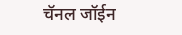चॅनल जॉईन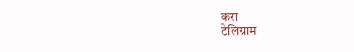करा
टेलिग्राम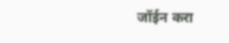जॉईन करा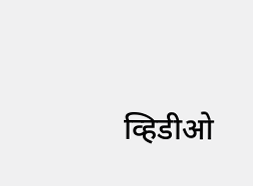व्हिडीओ